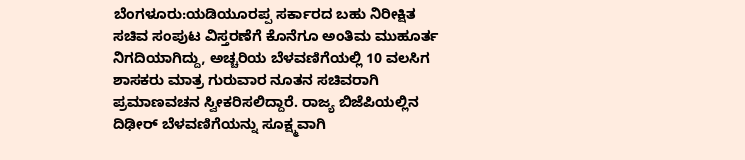ಬೆಂಗಳೂರು:ಯಡಿಯೂರಪ್ಪ ಸರ್ಕಾರದ ಬಹು ನಿರೀಕ್ಷಿತ ಸಚಿವ ಸಂಪುಟ ವಿಸ್ತರಣೆಗೆ ಕೊನೆಗೂ ಅಂತಿಮ ಮುಹೂರ್ತ ನಿಗದಿಯಾಗಿದ್ದು, ಅಚ್ಚರಿಯ ಬೆಳವಣಿಗೆಯಲ್ಲಿ 10 ವಲಸಿಗ ಶಾಸಕರು ಮಾತ್ರ ಗುರುವಾರ ನೂತನ ಸಚಿವರಾಗಿ ಪ್ರಮಾಣವಚನ ಸ್ವೀಕರಿಸಲಿದ್ದಾರೆ. ರಾಜ್ಯ ಬಿಜೆಪಿಯಲ್ಲಿನ ದಿಢೀರ್ ಬೆಳವಣಿಗೆಯನ್ನು ಸೂಕ್ಷ್ಮವಾಗಿ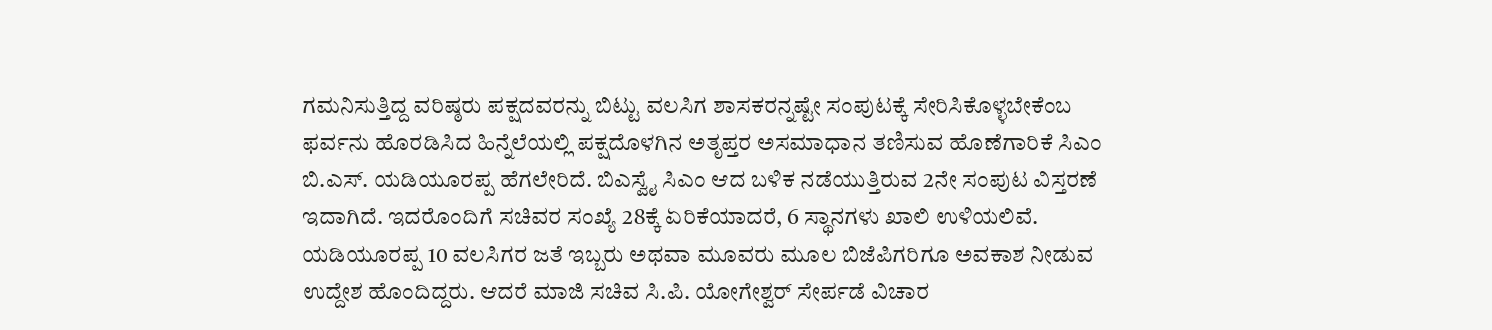ಗಮನಿಸುತ್ತಿದ್ದ ವರಿಷ್ಠರು ಪಕ್ಷದವರನ್ನು ಬಿಟ್ಟು ವಲಸಿಗ ಶಾಸಕರನ್ನಷ್ಟೇ ಸಂಪುಟಕ್ಕೆ ಸೇರಿಸಿಕೊಳ್ಳಬೇಕೆಂಬ ಫರ್ವನು ಹೊರಡಿಸಿದ ಹಿನ್ನೆಲೆಯಲ್ಲಿ ಪಕ್ಷದೊಳಗಿನ ಅತೃಪ್ತರ ಅಸಮಾಧಾನ ತಣಿಸುವ ಹೊಣೆಗಾರಿಕೆ ಸಿಎಂ ಬಿ.ಎಸ್. ಯಡಿಯೂರಪ್ಪ ಹೆಗಲೇರಿದೆ. ಬಿಎಸ್ವೈ ಸಿಎಂ ಆದ ಬಳಿಕ ನಡೆಯುತ್ತಿರುವ 2ನೇ ಸಂಪುಟ ವಿಸ್ತರಣೆ ಇದಾಗಿದೆ. ಇದರೊಂದಿಗೆ ಸಚಿವರ ಸಂಖ್ಯೆ 28ಕ್ಕೆ ಏರಿಕೆಯಾದರೆ, 6 ಸ್ಥಾನಗಳು ಖಾಲಿ ಉಳಿಯಲಿವೆ. ಯಡಿಯೂರಪ್ಪ 10 ವಲಸಿಗರ ಜತೆ ಇಬ್ಬರು ಅಥವಾ ಮೂವರು ಮೂಲ ಬಿಜೆಪಿಗರಿಗೂ ಅವಕಾಶ ನೀಡುವ ಉದ್ದೇಶ ಹೊಂದಿದ್ದರು. ಆದರೆ ಮಾಜಿ ಸಚಿವ ಸಿ.ಪಿ. ಯೋಗೇಶ್ವರ್ ಸೇರ್ಪಡೆ ವಿಚಾರ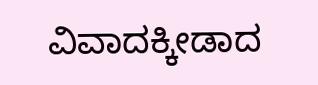ವಿವಾದಕ್ಕೀಡಾದ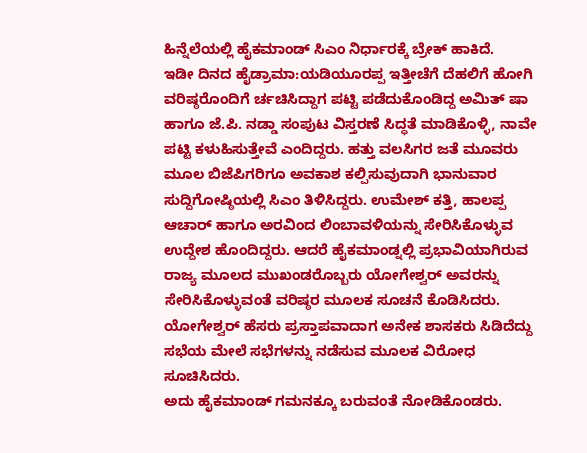ಹಿನ್ನೆಲೆಯಲ್ಲಿ ಹೈಕಮಾಂಡ್ ಸಿಎಂ ನಿರ್ಧಾರಕ್ಕೆ ಬ್ರೇಕ್ ಹಾಕಿದೆ.
ಇಡೀ ದಿನದ ಹೈಡ್ರಾಮಾ:ಯಡಿಯೂರಪ್ಪ ಇತ್ತೀಚೆಗೆ ದೆಹಲಿಗೆ ಹೋಗಿ ವರಿಷ್ಠರೊಂದಿಗೆ ರ್ಚಚಿಸಿದ್ದಾಗ ಪಟ್ಟಿ ಪಡೆದುಕೊಂಡಿದ್ದ ಅಮಿತ್ ಷಾ ಹಾಗೂ ಜೆ.ಪಿ. ನಡ್ಡಾ ಸಂಪುಟ ವಿಸ್ತರಣೆ ಸಿದ್ಧತೆ ಮಾಡಿಕೊಳ್ಳಿ, ನಾವೇ ಪಟ್ಟಿ ಕಳುಹಿಸುತ್ತೇವೆ ಎಂದಿದ್ದರು. ಹತ್ತು ವಲಸಿಗರ ಜತೆ ಮೂವರು ಮೂಲ ಬಿಜೆಪಿಗರಿಗೂ ಅವಕಾಶ ಕಲ್ಪಿಸುವುದಾಗಿ ಭಾನುವಾರ ಸುದ್ದಿಗೋಷ್ಠಿಯಲ್ಲಿ ಸಿಎಂ ತಿಳಿಸಿದ್ದರು. ಉಮೇಶ್ ಕತ್ತಿ, ಹಾಲಪ್ಪ ಆಚಾರ್ ಹಾಗೂ ಅರವಿಂದ ಲಿಂಬಾವಳಿಯನ್ನು ಸೇರಿಸಿಕೊಳ್ಳುವ ಉದ್ದೇಶ ಹೊಂದಿದ್ದರು. ಆದರೆ ಹೈಕಮಾಂಡ್ನಲ್ಲಿ ಪ್ರಭಾವಿಯಾಗಿರುವ ರಾಜ್ಯ ಮೂಲದ ಮುಖಂಡರೊಬ್ಬರು ಯೋಗೇಶ್ವರ್ ಅವರನ್ನು ಸೇರಿಸಿಕೊಳ್ಳುವಂತೆ ವರಿಷ್ಠರ ಮೂಲಕ ಸೂಚನೆ ಕೊಡಿಸಿದರು. ಯೋಗೇಶ್ವರ್ ಹೆಸರು ಪ್ರಸ್ತಾಪವಾದಾಗ ಅನೇಕ ಶಾಸಕರು ಸಿಡಿದೆದ್ದು ಸಭೆಯ ಮೇಲೆ ಸಭೆಗಳನ್ನು ನಡೆಸುವ ಮೂಲಕ ವಿರೋಧ ಸೂಚಿಸಿದರು.
ಅದು ಹೈಕಮಾಂಡ್ ಗಮನಕ್ಕೂ ಬರುವಂತೆ ನೋಡಿಕೊಂಡರು.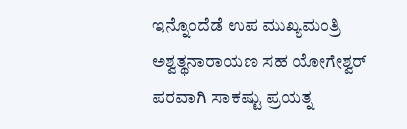ಇನ್ನೊಂದೆಡೆ ಉಪ ಮುಖ್ಯಮಂತ್ರಿ ಅಶ್ವತ್ಥನಾರಾಯಣ ಸಹ ಯೋಗೇಶ್ವರ್ ಪರವಾಗಿ ಸಾಕಷ್ಟು ಪ್ರಯತ್ನ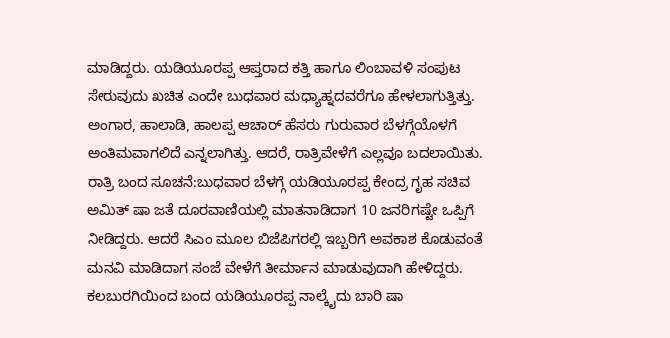ಮಾಡಿದ್ದರು. ಯಡಿಯೂರಪ್ಪ ಆಪ್ತರಾದ ಕತ್ತಿ ಹಾಗೂ ಲಿಂಬಾವಳಿ ಸಂಪುಟ ಸೇರುವುದು ಖಚಿತ ಎಂದೇ ಬುಧವಾರ ಮಧ್ಯಾಹ್ನದವರೆಗೂ ಹೇಳಲಾಗುತ್ತಿತ್ತು. ಅಂಗಾರ, ಹಾಲಾಡಿ, ಹಾಲಪ್ಪ ಆಚಾರ್ ಹೆಸರು ಗುರುವಾರ ಬೆಳಗ್ಗೆಯೊಳಗೆ ಅಂತಿಮವಾಗಲಿದೆ ಎನ್ನಲಾಗಿತ್ತು. ಆದರೆ, ರಾತ್ರಿವೇಳೆಗೆ ಎಲ್ಲವೂ ಬದಲಾಯಿತು.
ರಾತ್ರಿ ಬಂದ ಸೂಚನೆ:ಬುಧವಾರ ಬೆಳಗ್ಗೆ ಯಡಿಯೂರಪ್ಪ ಕೇಂದ್ರ ಗೃಹ ಸಚಿವ ಅಮಿತ್ ಷಾ ಜತೆ ದೂರವಾಣಿಯಲ್ಲಿ ಮಾತನಾಡಿದಾಗ 10 ಜನರಿಗಷ್ಟೇ ಒಪ್ಪಿಗೆ ನೀಡಿದ್ದರು. ಆದರೆ ಸಿಎಂ ಮೂಲ ಬಿಜೆಪಿಗರಲ್ಲಿ ಇಬ್ಬರಿಗೆ ಅವಕಾಶ ಕೊಡುವಂತೆ ಮನವಿ ಮಾಡಿದಾಗ ಸಂಜೆ ವೇಳೆಗೆ ತೀರ್ಮಾನ ಮಾಡುವುದಾಗಿ ಹೇಳಿದ್ದರು. ಕಲಬುರಗಿಯಿಂದ ಬಂದ ಯಡಿಯೂರಪ್ಪ ನಾಲ್ಕೈದು ಬಾರಿ ಷಾ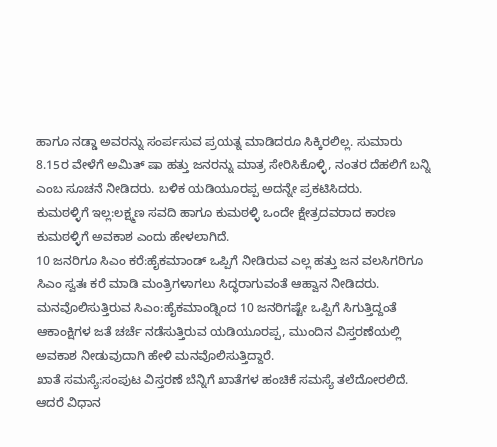ಹಾಗೂ ನಡ್ಡಾ ಅವರನ್ನು ಸಂರ್ಪಸುವ ಪ್ರಯತ್ನ ಮಾಡಿದರೂ ಸಿಕ್ಕಿರಲಿಲ್ಲ. ಸುಮಾರು 8.15ರ ವೇಳೆಗೆ ಅಮಿತ್ ಷಾ ಹತ್ತು ಜನರನ್ನು ಮಾತ್ರ ಸೇರಿಸಿಕೊಳ್ಳಿ, ನಂತರ ದೆಹಲಿಗೆ ಬನ್ನಿ ಎಂಬ ಸೂಚನೆ ನೀಡಿದರು. ಬಳಿಕ ಯಡಿಯೂರಪ್ಪ ಅದನ್ನೇ ಪ್ರಕಟಿಸಿದರು.
ಕುಮಠಳ್ಳಿಗೆ ಇಲ್ಲ:ಲಕ್ಷ್ಮಣ ಸವದಿ ಹಾಗೂ ಕುಮಠಳ್ಳಿ ಒಂದೇ ಕ್ಷೇತ್ರದವರಾದ ಕಾರಣ ಕುಮಠಳ್ಳಿಗೆ ಅವಕಾಶ ಎಂದು ಹೇಳಲಾಗಿದೆ.
10 ಜನರಿಗೂ ಸಿಎಂ ಕರೆ:ಹೈಕಮಾಂಡ್ ಒಪ್ಪಿಗೆ ನೀಡಿರುವ ಎಲ್ಲ ಹತ್ತು ಜನ ವಲಸಿಗರಿಗೂ ಸಿಎಂ ಸ್ವತಃ ಕರೆ ಮಾಡಿ ಮಂತ್ರಿಗಳಾಗಲು ಸಿದ್ಧರಾಗುವಂತೆ ಆಹ್ವಾನ ನೀಡಿದರು.
ಮನವೊಲಿಸುತ್ತಿರುವ ಸಿಎಂ:ಹೈಕಮಾಂಡ್ನಿಂದ 10 ಜನರಿಗಷ್ಟೇ ಒಪ್ಪಿಗೆ ಸಿಗುತ್ತಿದ್ದಂತೆ ಆಕಾಂಕ್ಷಿಗಳ ಜತೆ ಚರ್ಚೆ ನಡೆಸುತ್ತಿರುವ ಯಡಿಯೂರಪ್ಪ, ಮುಂದಿನ ವಿಸ್ತರಣೆಯಲ್ಲಿ ಅವಕಾಶ ನೀಡುವುದಾಗಿ ಹೇಳಿ ಮನವೊಲಿಸುತ್ತಿದ್ದಾರೆ.
ಖಾತೆ ಸಮಸ್ಯೆ:ಸಂಪುಟ ವಿಸ್ತರಣೆ ಬೆನ್ನಿಗೆ ಖಾತೆಗಳ ಹಂಚಿಕೆ ಸಮಸ್ಯೆ ತಲೆದೋರಲಿದೆ. ಆದರೆ ವಿಧಾನ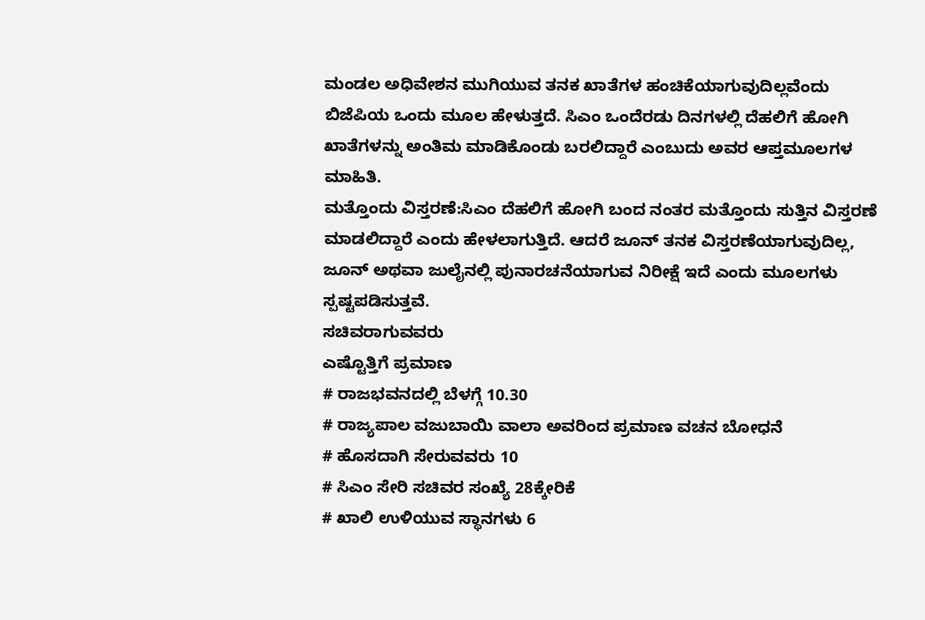ಮಂಡಲ ಅಧಿವೇಶನ ಮುಗಿಯುವ ತನಕ ಖಾತೆಗಳ ಹಂಚಿಕೆಯಾಗುವುದಿಲ್ಲವೆಂದು ಬಿಜೆಪಿಯ ಒಂದು ಮೂಲ ಹೇಳುತ್ತದೆ. ಸಿಎಂ ಒಂದೆರಡು ದಿನಗಳಲ್ಲಿ ದೆಹಲಿಗೆ ಹೋಗಿ ಖಾತೆಗಳನ್ನು ಅಂತಿಮ ಮಾಡಿಕೊಂಡು ಬರಲಿದ್ದಾರೆ ಎಂಬುದು ಅವರ ಆಪ್ತಮೂಲಗಳ ಮಾಹಿತಿ.
ಮತ್ತೊಂದು ವಿಸ್ತರಣೆ:ಸಿಎಂ ದೆಹಲಿಗೆ ಹೋಗಿ ಬಂದ ನಂತರ ಮತ್ತೊಂದು ಸುತ್ತಿನ ವಿಸ್ತರಣೆ ಮಾಡಲಿದ್ದಾರೆ ಎಂದು ಹೇಳಲಾಗುತ್ತಿದೆ. ಆದರೆ ಜೂನ್ ತನಕ ವಿಸ್ತರಣೆಯಾಗುವುದಿಲ್ಲ, ಜೂನ್ ಅಥವಾ ಜುಲೈನಲ್ಲಿ ಪುನಾರಚನೆಯಾಗುವ ನಿರೀಕ್ಷೆ ಇದೆ ಎಂದು ಮೂಲಗಳು ಸ್ಪಷ್ಟಪಡಿಸುತ್ತವೆ.
ಸಚಿವರಾಗುವವರು
ಎಷ್ಟೊತ್ತಿಗೆ ಪ್ರಮಾಣ
# ರಾಜಭವನದಲ್ಲಿ ಬೆಳಗ್ಗೆ 10.30
# ರಾಜ್ಯಪಾಲ ವಜುಬಾಯಿ ವಾಲಾ ಅವರಿಂದ ಪ್ರಮಾಣ ವಚನ ಬೋಧನೆ
# ಹೊಸದಾಗಿ ಸೇರುವವರು 10
# ಸಿಎಂ ಸೇರಿ ಸಚಿವರ ಸಂಖ್ಯೆ 28ಕ್ಕೇರಿಕೆ
# ಖಾಲಿ ಉಳಿಯುವ ಸ್ಥಾನಗಳು 6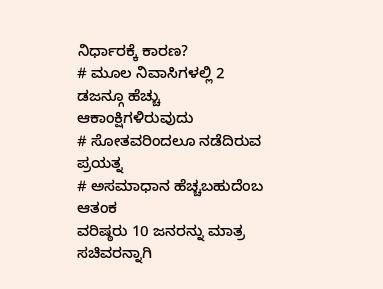ನಿರ್ಧಾರಕ್ಕೆ ಕಾರಣ?
# ಮೂಲ ನಿವಾಸಿಗಳಲ್ಲಿ 2 ಡಜನ್ಗೂ ಹೆಚ್ಚು ಆಕಾಂಕ್ಷಿಗಳಿರುವುದು
# ಸೋತವರಿಂದಲೂ ನಡೆದಿರುವ ಪ್ರಯತ್ನ
# ಅಸಮಾಧಾನ ಹೆಚ್ಚಬಹುದೆಂಬ ಆತಂಕ
ವರಿಷ್ಠರು 10 ಜನರನ್ನು ಮಾತ್ರ ಸಚಿವರನ್ನಾಗಿ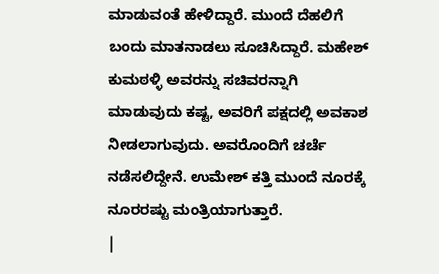ಮಾಡುವಂತೆ ಹೇಳಿದ್ದಾರೆ. ಮುಂದೆ ದೆಹಲಿಗೆ ಬಂದು ಮಾತನಾಡಲು ಸೂಚಿಸಿದ್ದಾರೆ. ಮಹೇಶ್ ಕುಮಠಳ್ಳಿ ಅವರನ್ನು ಸಚಿವರನ್ನಾಗಿ ಮಾಡುವುದು ಕಷ್ಟ, ಅವರಿಗೆ ಪಕ್ಷದಲ್ಲಿ ಅವಕಾಶ ನೀಡಲಾಗುವುದು. ಅವರೊಂದಿಗೆ ಚರ್ಚೆ ನಡೆಸಲಿದ್ದೇನೆ. ಉಮೇಶ್ ಕತ್ತಿ ಮುಂದೆ ನೂರಕ್ಕೆ ನೂರರಷ್ಟು ಮಂತ್ರಿಯಾಗುತ್ತಾರೆ.
|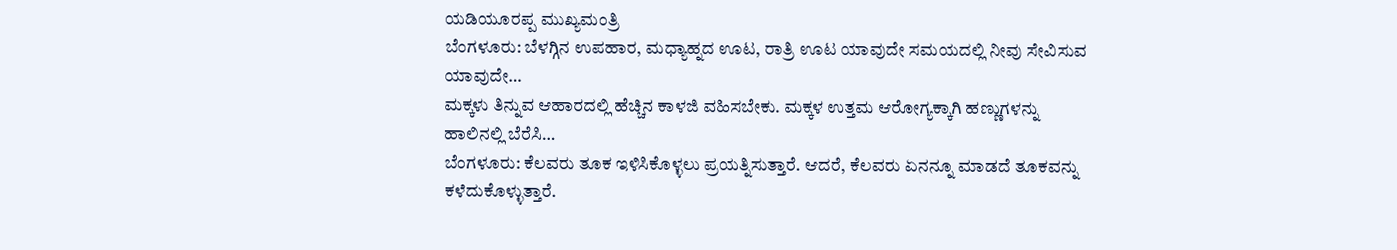ಯಡಿಯೂರಪ್ಪ ಮುಖ್ಯಮಂತ್ರಿ
ಬೆಂಗಳೂರು: ಬೆಳಗ್ಗಿನ ಉಪಹಾರ, ಮಧ್ಯಾಹ್ನದ ಊಟ, ರಾತ್ರಿ ಊಟ ಯಾವುದೇ ಸಮಯದಲ್ಲಿ ನೀವು ಸೇವಿಸುವ ಯಾವುದೇ…
ಮಕ್ಕಳು ತಿನ್ನುವ ಆಹಾರದಲ್ಲಿ ಹೆಚ್ಚಿನ ಕಾಳಜಿ ವಹಿಸಬೇಕು. ಮಕ್ಕಳ ಉತ್ತಮ ಆರೋಗ್ಯಕ್ಕಾಗಿ ಹಣ್ಣುಗಳನ್ನು ಹಾಲಿನಲ್ಲಿ ಬೆರೆಸಿ…
ಬೆಂಗಳೂರು: ಕೆಲವರು ತೂಕ ಇಳಿಸಿಕೊಳ್ಳಲು ಪ್ರಯತ್ನಿಸುತ್ತಾರೆ. ಆದರೆ, ಕೆಲವರು ಏನನ್ನೂ ಮಾಡದೆ ತೂಕವನ್ನು ಕಳೆದುಕೊಳ್ಳುತ್ತಾರೆ.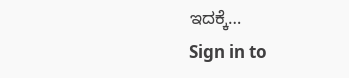ಇದಕ್ಕೆ…
Sign in to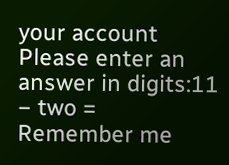your account
Please enter an answer in digits:11 − two =
Remember me